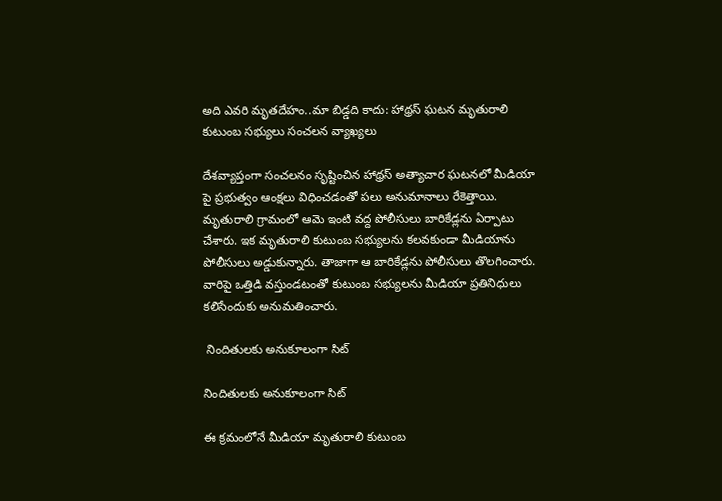అది ఎవరి మృతదేహం..మా బిడ్డది కాదు: హాథ్రస్ ఘటన మృతురాలి కుటుంబ సభ్యులు సంచలన వ్యాఖ్యలు

దేశవ్యాప్తంగా సంచలనం సృష్టించిన హాథ్రస్ అత్యాచార ఘటనలో మీడియా పై ప్రభుత్వం ఆంక్షలు విధించడంతో పలు అనుమానాలు రేకెత్తాయి. మృతురాలి గ్రామంలో ఆమె ఇంటి వద్ద పోలీసులు బారికేడ్లను ఏర్పాటు చేశారు. ఇక మృతురాలి కుటుంబ సభ్యులను కలవకుండా మీడియాను పోలీసులు అడ్డుకున్నారు. తాజాగా ఆ బారికేడ్లను పోలీసులు తొలగించారు. వారిపై ఒత్తిడి వస్తుండటంతో కుటుంబ సభ్యులను మీడియా ప్రతినిధులు కలిసేందుకు అనుమతించారు.

 నిందితులకు అనుకూలంగా సిట్

నిందితులకు అనుకూలంగా సిట్

ఈ క్రమంలోనే మీడియా మృతురాలి కుటుంబ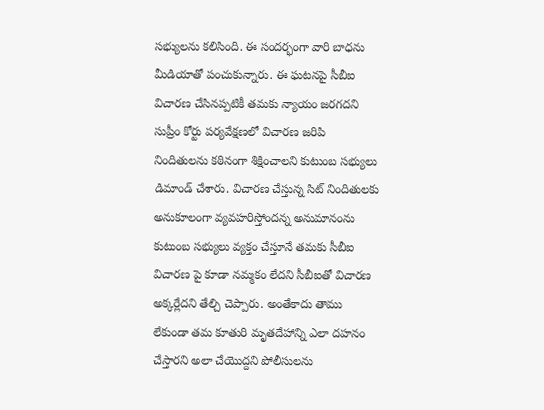సభ్యులను కలిసింది. ఈ సందర్భంగా వారి బాధను మీడియాతో పంచుకున్నారు. ఈ ఘటనపై సీబీఐ విచారణ చేసినప్పటికీ తమకు న్యాయం జరగదని సుప్రీం కోర్టు పర్యవేక్షణలో విచారణ జరిపి నిందితులను కఠినంగా శిక్షించాలని కుటుంబ సభ్యులు డిమాండ్ చేశారు. విచారణ చేస్తున్న సిట్‌ నిందితులకు అనుకూలంగా వ్యవహరిస్తోందన్న అనుమానంను కుటుంబ సభ్యులు వ్యక్తం చేస్తూనే తమకు సీబీఐ విచారణ పై కూడా నమ్మకం లేదని సీబీఐతో విచారణ అక్కర్లేదని తేల్చి చెప్పారు. అంతేకాదు తాము లేకుండా తమ కూతురి మృతదేహాన్ని ఎలా దహనం చేస్తారని అలా చేయొద్దని పోలీసులను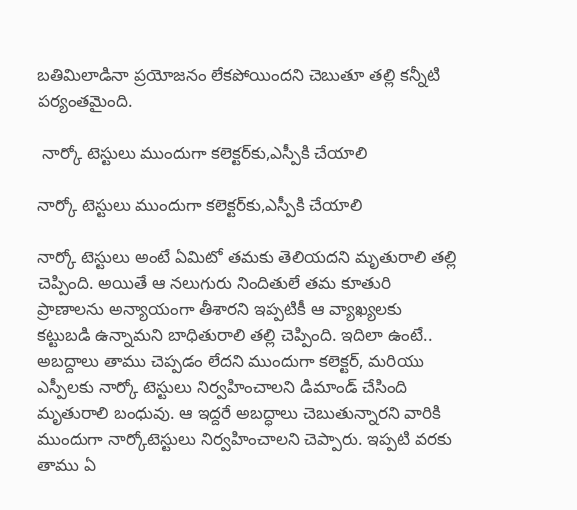బతిమిలాడినా ప్రయోజనం లేకపోయిందని చెబుతూ తల్లి కన్నీటి పర్యంతమైంది.

 నార్కో టెస్టులు ముందుగా కలెక్టర్‌కు,ఎస్పీకి చేయాలి

నార్కో టెస్టులు ముందుగా కలెక్టర్‌కు,ఎస్పీకి చేయాలి

నార్కో టెస్టులు అంటే ఏమిటో తమకు తెలియదని మృతురాలి తల్లి చెప్పింది. అయితే ఆ నలుగురు నిందితులే తమ కూతురి ప్రాణాలను అన్యాయంగా తీశారని ఇప్పటికీ ఆ వ్యాఖ్యలకు కట్టుబడి ఉన్నామని బాధితురాలి తల్లి చెప్పింది. ఇదిలా ఉంటే.. అబద్దాలు తాము చెప్పడం లేదని ముందుగా కలెక్టర్, మరియు ఎస్పీలకు నార్కో టెస్టులు నిర్వహించాలని డిమాండ్ చేసింది మృతురాలి బంధువు. ఆ ఇద్దరే అబద్ధాలు చెబుతున్నారని వారికి ముందుగా నార్కోటెస్టులు నిర్వహించాలని చెప్పారు. ఇప్పటి వరకు తాము ఏ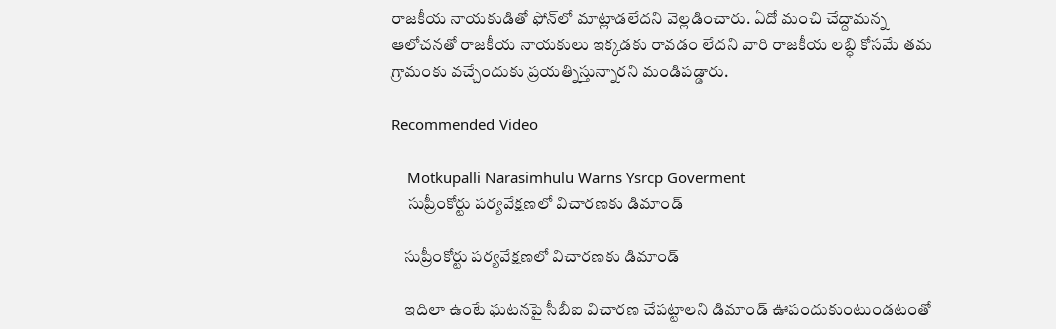రాజకీయ నాయకుడితో ఫోన్‌లో మాట్లాడలేదని వెల్లడించారు. ఏదో మంచి చేద్దామన్న ఆలోచనతో రాజకీయ నాయకులు ఇక్కడకు రావడం లేదని వారి రాజకీయ లబ్ధి కోసమే తమ గ్రామంకు వచ్చేందుకు ప్రయత్నిస్తున్నారని మండిపడ్డారు.

Recommended Video

    Motkupalli Narasimhulu Warns Ysrcp Goverment
     సుప్రీంకోర్టు పర్యవేక్షణలో విచారణకు డిమాండ్

    సుప్రీంకోర్టు పర్యవేక్షణలో విచారణకు డిమాండ్

    ఇదిలా ఉంటే ఘటనపై సీబీఐ విచారణ చేపట్టాలని డిమాండ్ ఊపందుకుంటుండటంతో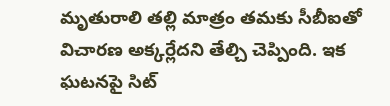మృతురాలి తల్లి మాత్రం తమకు సీబీఐతో విచారణ అక్కర్లేదని తేల్చి చెప్పింది. ఇక ఘటనపై సిట్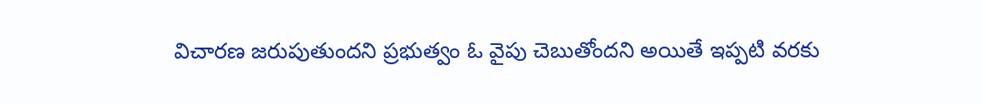విచారణ జరుపుతుందని ప్రభుత్వం ఓ వైపు చెబుతోందని అయితే ఇప్పటి వరకు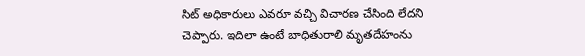సిట్ అధికారులు ఎవరూ వచ్చి విచారణ చేసింది లేదని చెప్పారు. ఇదిలా ఉంటే బాధితురాలి మృతదేహంను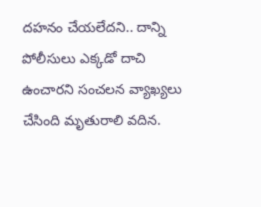దహనం చేయలేదని.. దాన్ని పోలీసులు ఎక్కడో దాచి ఉంచారని సంచలన వ్యాఖ్యలు చేసింది మృతురాలి వదిన.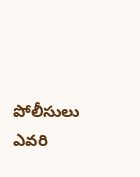పోలీసులు ఎవరి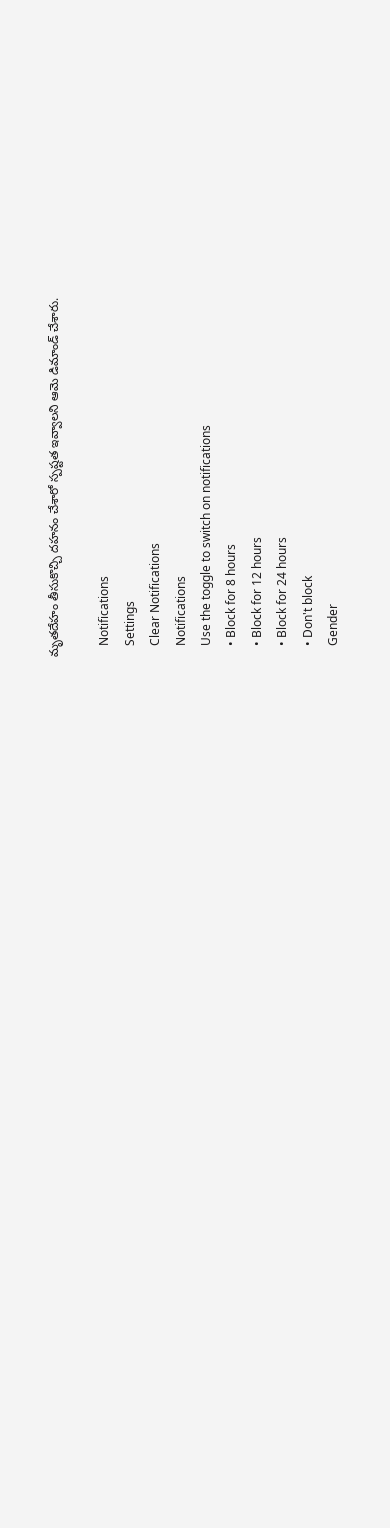మృతదేహం తీసుకొచ్చి దహనం చేశారో స్పష్టత ఇవ్వాలని ఆమె డిమాండ్ చేశారు.

    Notifications
    Settings
    Clear Notifications
    Notifications
    Use the toggle to switch on notifications
    • Block for 8 hours
    • Block for 12 hours
    • Block for 24 hours
    • Don't block
    Gender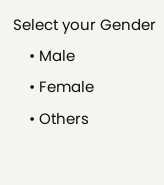Select your Gender
    • Male
    • Female
    • Others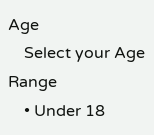Age
    Select your Age Range
    • Under 18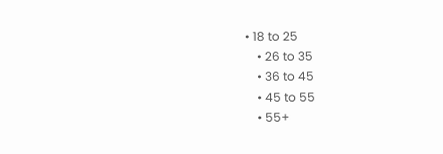• 18 to 25
    • 26 to 35
    • 36 to 45
    • 45 to 55
    • 55+